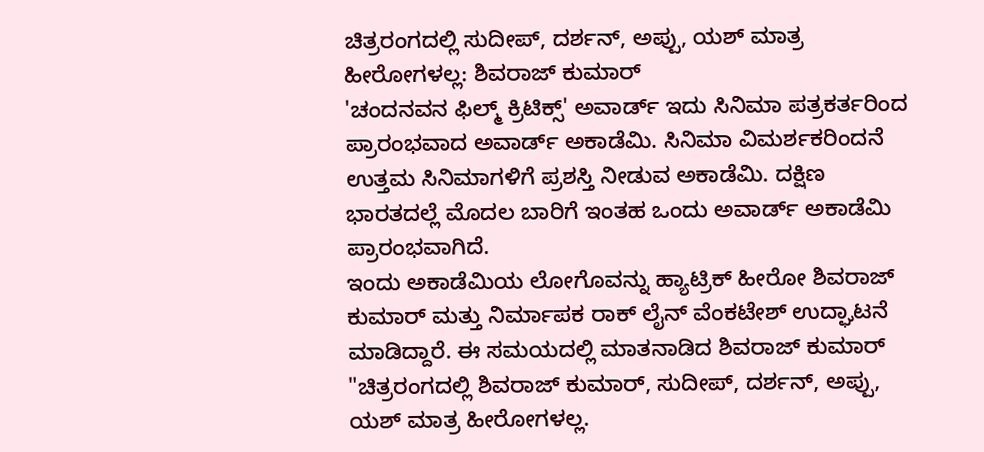ಚಿತ್ರರಂಗದಲ್ಲಿ ಸುದೀಪ್, ದರ್ಶನ್, ಅಪ್ಪು, ಯಶ್ ಮಾತ್ರ ಹೀರೋಗಳಲ್ಲ: ಶಿವರಾಜ್ ಕುಮಾರ್
'ಚಂದನವನ ಫಿಲ್ಮ್ ಕ್ರಿಟಿಕ್ಸ್' ಅವಾರ್ಡ್ ಇದು ಸಿನಿಮಾ ಪತ್ರಕರ್ತರಿಂದ ಪ್ರಾರಂಭವಾದ ಅವಾರ್ಡ್ ಅಕಾಡೆಮಿ. ಸಿನಿಮಾ ವಿಮರ್ಶಕರಿಂದನೆ ಉತ್ತಮ ಸಿನಿಮಾಗಳಿಗೆ ಪ್ರಶಸ್ತಿ ನೀಡುವ ಅಕಾಡೆಮಿ. ದಕ್ಷಿಣ ಭಾರತದಲ್ಲೆ ಮೊದಲ ಬಾರಿಗೆ ಇಂತಹ ಒಂದು ಅವಾರ್ಡ್ ಅಕಾಡೆಮಿ ಪ್ರಾರಂಭವಾಗಿದೆ.
ಇಂದು ಅಕಾಡೆಮಿಯ ಲೋಗೊವನ್ನು ಹ್ಯಾಟ್ರಿಕ್ ಹೀರೋ ಶಿವರಾಜ್ ಕುಮಾರ್ ಮತ್ತು ನಿರ್ಮಾಪಕ ರಾಕ್ ಲೈನ್ ವೆಂಕಟೇಶ್ ಉದ್ಘಾಟನೆ ಮಾಡಿದ್ದಾರೆ. ಈ ಸಮಯದಲ್ಲಿ ಮಾತನಾಡಿದ ಶಿವರಾಜ್ ಕುಮಾರ್ "ಚಿತ್ರರಂಗದಲ್ಲಿ ಶಿವರಾಜ್ ಕುಮಾರ್, ಸುದೀಪ್, ದರ್ಶನ್, ಅಪ್ಪು, ಯಶ್ ಮಾತ್ರ ಹೀರೋಗಳಲ್ಲ.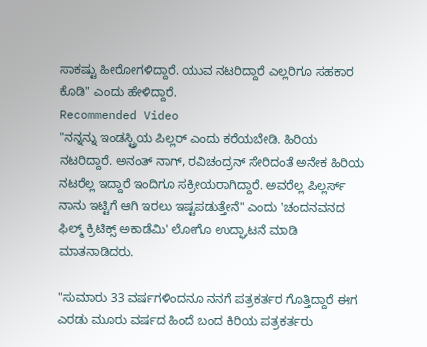ಸಾಕಷ್ಟು ಹೀರೋಗಳಿದ್ದಾರೆ. ಯುವ ನಟರಿದ್ದಾರೆ ಎಲ್ಲರಿಗೂ ಸಹಕಾರ ಕೊಡಿ" ಎಂದು ಹೇಳಿದ್ದಾರೆ.
Recommended Video
"ನನ್ನನ್ನು ಇಂಡಸ್ಟ್ರಿಯ ಪಿಲ್ಲರ್ ಎಂದು ಕರೆಯಬೇಡಿ. ಹಿರಿಯ ನಟರಿದ್ದಾರೆ. ಅನಂತ್ ನಾಗ್, ರವಿಚಂದ್ರನ್ ಸೇರಿದಂತೆ ಅನೇಕ ಹಿರಿಯ ನಟರೆಲ್ಲ ಇದ್ದಾರೆ ಇಂದಿಗೂ ಸಕ್ರೀಯರಾಗಿದ್ದಾರೆ. ಅವರೆಲ್ಲ ಪಿಲ್ಲರ್ಸ್ ನಾನು ಇಟ್ಟಿಗೆ ಆಗಿ ಇರಲು ಇಷ್ಟಪಡುತ್ತೇನೆ" ಎಂದು 'ಚಂದನವನದ ಫಿಲ್ಮ್ ಕ್ರಿಟಿಕ್ಸ್ ಅಕಾಡೆಮಿ' ಲೋಗೊ ಉದ್ಘಾಟನೆ ಮಾಡಿ ಮಾತನಾಡಿದರು.

"ಸುಮಾರು 33 ವರ್ಷಗಳಿಂದನೂ ನನಗೆ ಪತ್ರಕರ್ತರ ಗೊತ್ತಿದ್ದಾರೆ ಈಗ ಎರಡು ಮೂರು ವರ್ಷದ ಹಿಂದೆ ಬಂದ ಕಿರಿಯ ಪತ್ರಕರ್ತರು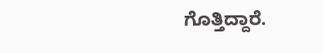ಗೊತ್ತಿದ್ದಾರೆ.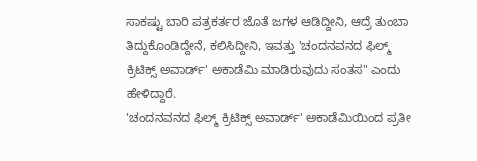ಸಾಕಷ್ಟು ಬಾರಿ ಪತ್ರಕರ್ತರ ಜೊತೆ ಜಗಳ ಆಡಿದ್ದೀನಿ, ಆದ್ರೆ ತುಂಬಾ ತಿದ್ದುಕೊಂಡಿದ್ದೇನೆ, ಕಲಿಸಿದ್ದೀನಿ, ಇವತ್ತು 'ಚಂದನವನದ ಫಿಲ್ಮ್ ಕ್ರಿಟಿಕ್ಸ್ ಅವಾರ್ಡ್' ಅಕಾಡೆಮಿ ಮಾಡಿರುವುದು ಸಂತಸ" ಎಂದು ಹೇಳಿದ್ದಾರೆ.
'ಚಂದನವನದ ಫಿಲ್ಮ್ ಕ್ರಿಟಿಕ್ಸ್ ಅವಾರ್ಡ್' ಅಕಾಡೆಮಿಯಿಂದ ಪ್ರತೀ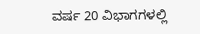ವರ್ಷ 20 ವಿಭಾಗಗಳಲ್ಲಿ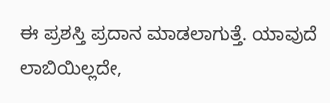ಈ ಪ್ರಶಸ್ತಿ ಪ್ರದಾನ ಮಾಡಲಾಗುತ್ತೆ. ಯಾವುದೆ ಲಾಬಿಯಿಲ್ಲದೇ,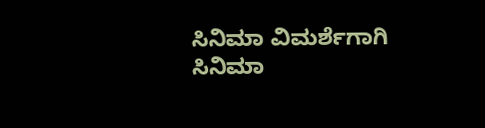ಸಿನಿಮಾ ವಿಮರ್ಶೆಗಾಗಿ ಸಿನಿಮಾ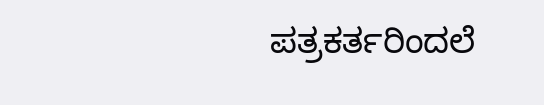ಪತ್ರಕರ್ತರಿಂದಲೆ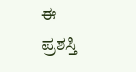ಈ ಪ್ರಶಸ್ತಿ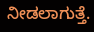ನೀಡಲಾಗುತ್ತೆ.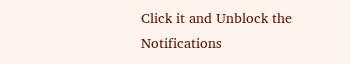Click it and Unblock the Notifications